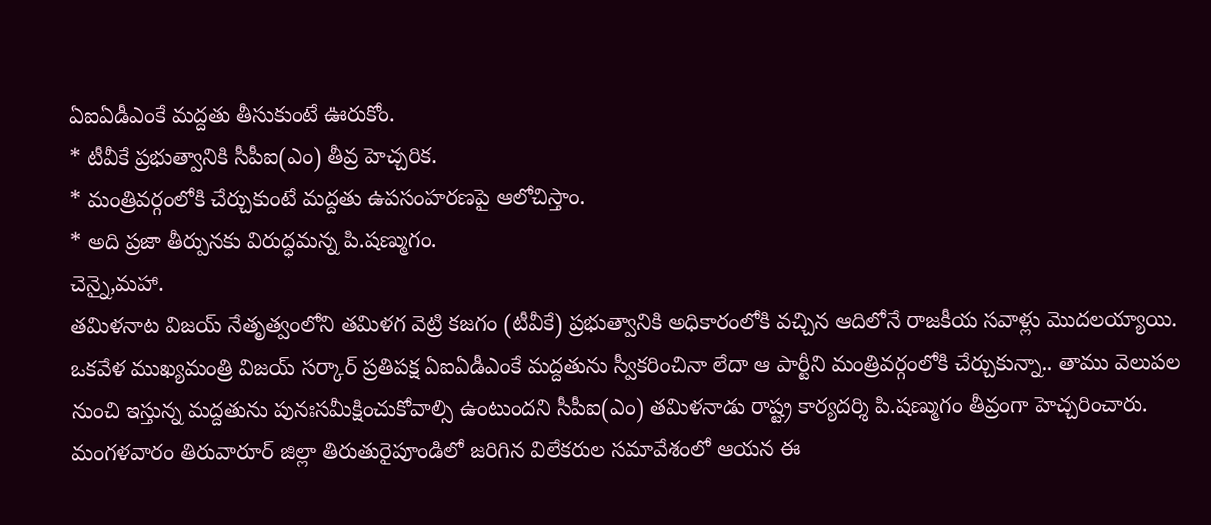ఏఐఏడీఎంకే మద్దతు తీసుకుంటే ఊరుకోం.
* టీవీకే ప్రభుత్వానికి సీపీఐ(ఎం) తీవ్ర హెచ్చరిక.
* మంత్రివర్గంలోకి చేర్చుకుంటే మద్దతు ఉపసంహరణపై ఆలోచిస్తాం.
* అది ప్రజా తీర్పునకు విరుద్ధమన్న పి.షణ్ముగం.
చెన్నై,మహా.
తమిళనాట విజయ్ నేతృత్వంలోని తమిళగ వెట్రి కజగం (టీవీకే) ప్రభుత్వానికి అధికారంలోకి వచ్చిన ఆదిలోనే రాజకీయ సవాళ్లు మొదలయ్యాయి. ఒకవేళ ముఖ్యమంత్రి విజయ్ సర్కార్ ప్రతిపక్ష ఏఐఏడీఎంకే మద్దతును స్వీకరించినా లేదా ఆ పార్టీని మంత్రివర్గంలోకి చేర్చుకున్నా.. తాము వెలుపల నుంచి ఇస్తున్న మద్దతును పునఃసమీక్షించుకోవాల్సి ఉంటుందని సీపీఐ(ఎం) తమిళనాడు రాష్ట్ర కార్యదర్శి పి.షణ్ముగం తీవ్రంగా హెచ్చరించారు. మంగళవారం తిరువారూర్ జిల్లా తిరుతురైపూండిలో జరిగిన విలేకరుల సమావేశంలో ఆయన ఈ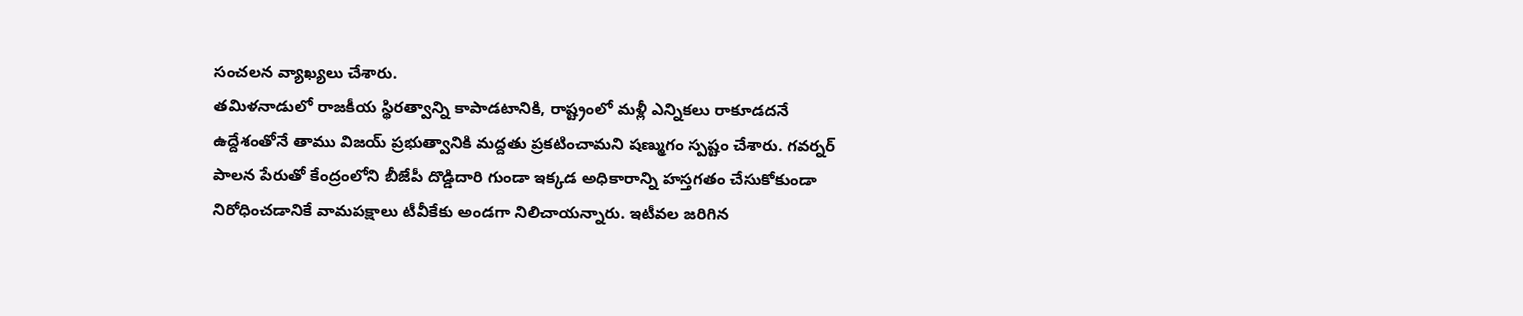సంచలన వ్యాఖ్యలు చేశారు.
తమిళనాడులో రాజకీయ స్థిరత్వాన్ని కాపాడటానికి, రాష్ట్రంలో మళ్లీ ఎన్నికలు రాకూడదనే ఉద్దేశంతోనే తాము విజయ్ ప్రభుత్వానికి మద్దతు ప్రకటించామని షణ్ముగం స్పష్టం చేశారు. గవర్నర్ పాలన పేరుతో కేంద్రంలోని బీజేపీ దొడ్డిదారి గుండా ఇక్కడ అధికారాన్ని హస్తగతం చేసుకోకుండా నిరోధించడానికే వామపక్షాలు టీవీకేకు అండగా నిలిచాయన్నారు. ఇటీవల జరిగిన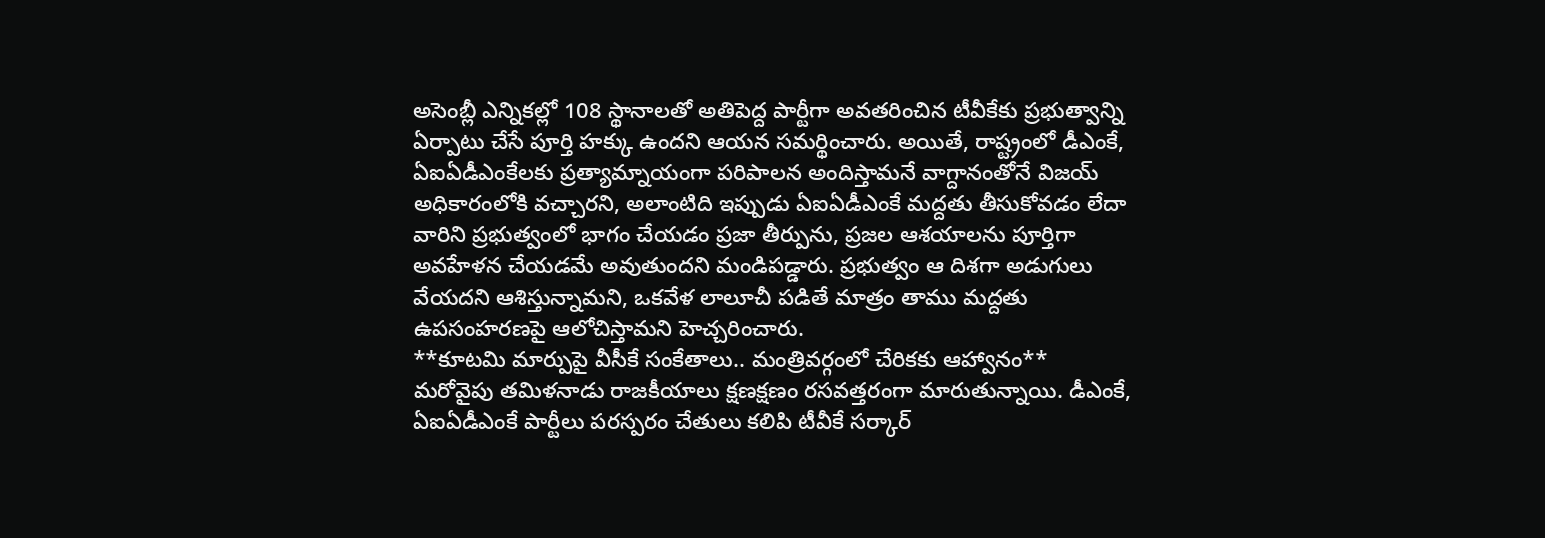అసెంబ్లీ ఎన్నికల్లో 108 స్థానాలతో అతిపెద్ద పార్టీగా అవతరించిన టీవీకేకు ప్రభుత్వాన్ని ఏర్పాటు చేసే పూర్తి హక్కు ఉందని ఆయన సమర్థించారు. అయితే, రాష్ట్రంలో డీఎంకే, ఏఐఏడీఎంకేలకు ప్రత్యామ్నాయంగా పరిపాలన అందిస్తామనే వాగ్దానంతోనే విజయ్ అధికారంలోకి వచ్చారని, అలాంటిది ఇప్పుడు ఏఐఏడీఎంకే మద్దతు తీసుకోవడం లేదా వారిని ప్రభుత్వంలో భాగం చేయడం ప్రజా తీర్పును, ప్రజల ఆశయాలను పూర్తిగా అవహేళన చేయడమే అవుతుందని మండిపడ్డారు. ప్రభుత్వం ఆ దిశగా అడుగులు వేయదని ఆశిస్తున్నామని, ఒకవేళ లాలూచీ పడితే మాత్రం తాము మద్దతు ఉపసంహరణపై ఆలోచిస్తామని హెచ్చరించారు.
**కూటమి మార్పుపై వీసీకే సంకేతాలు.. మంత్రివర్గంలో చేరికకు ఆహ్వానం**
మరోవైపు తమిళనాడు రాజకీయాలు క్షణక్షణం రసవత్తరంగా మారుతున్నాయి. డీఎంకే, ఏఐఏడీఎంకే పార్టీలు పరస్పరం చేతులు కలిపి టీవీకే సర్కార్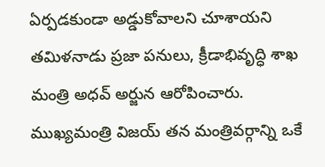ఏర్పడకుండా అడ్డుకోవాలని చూశాయని తమిళనాడు ప్రజా పనులు, క్రీడాభివృద్ధి శాఖ మంత్రి అధవ్ అర్జున ఆరోపించారు. ముఖ్యమంత్రి విజయ్ తన మంత్రివర్గాన్ని ఒకే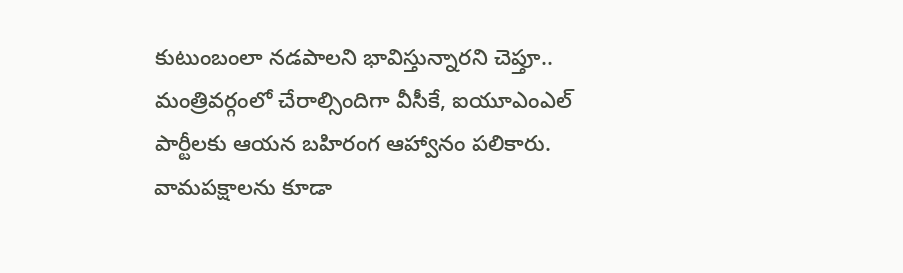కుటుంబంలా నడపాలని భావిస్తున్నారని చెప్తూ.. మంత్రివర్గంలో చేరాల్సిందిగా వీసీకే, ఐయూఎంఎల్ పార్టీలకు ఆయన బహిరంగ ఆహ్వానం పలికారు. వామపక్షాలను కూడా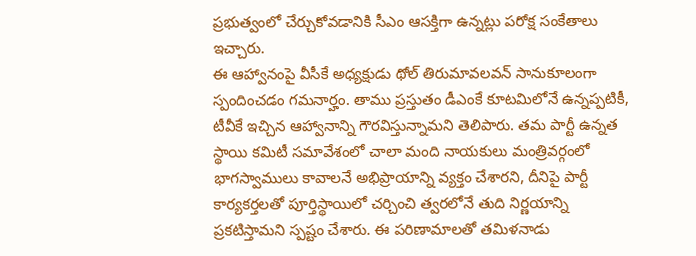ప్రభుత్వంలో చేర్చుకోవడానికి సీఎం ఆసక్తిగా ఉన్నట్లు పరోక్ష సంకేతాలు ఇచ్చారు.
ఈ ఆహ్వానంపై వీసీకే అధ్యక్షుడు థోల్ తిరుమావలవన్ సానుకూలంగా స్పందించడం గమనార్హం. తాము ప్రస్తుతం డీఎంకే కూటమిలోనే ఉన్నప్పటికీ, టీవీకే ఇచ్చిన ఆహ్వానాన్ని గౌరవిస్తున్నామని తెలిపారు. తమ పార్టీ ఉన్నత స్థాయి కమిటీ సమావేశంలో చాలా మంది నాయకులు మంత్రివర్గంలో భాగస్వాములు కావాలనే అభిప్రాయాన్ని వ్యక్తం చేశారని, దీనిపై పార్టీ కార్యకర్తలతో పూర్తిస్థాయిలో చర్చించి త్వరలోనే తుది నిర్ణయాన్ని ప్రకటిస్తామని స్పష్టం చేశారు. ఈ పరిణామాలతో తమిళనాడు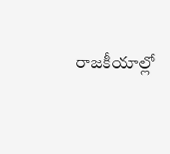రాజకీయాల్లో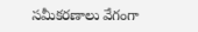సమీకరణాలు వేగంగా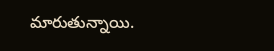మారుతున్నాయి.